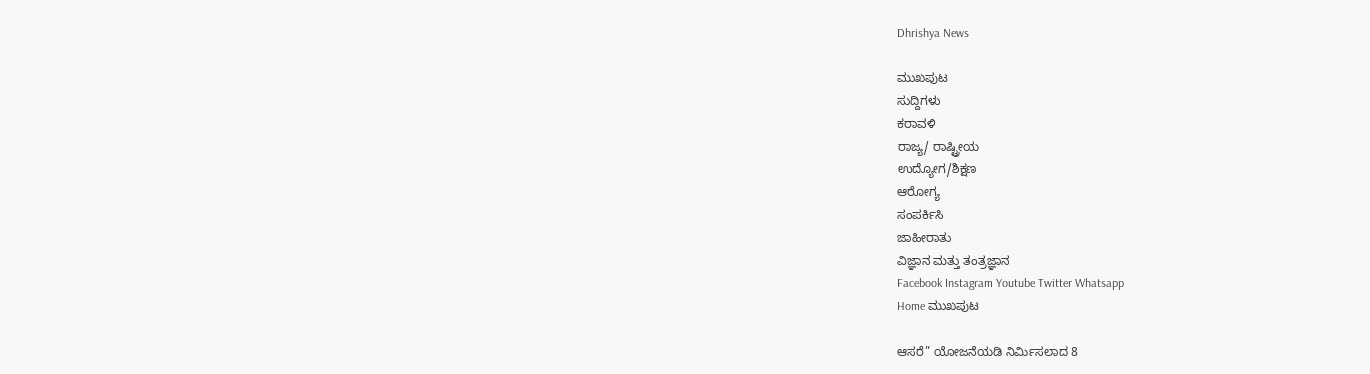Dhrishya News

ಮುಖಪುಟ
ಸುದ್ದಿಗಳು
ಕರಾವಳಿ
ರಾಜ್ಯ/ ರಾಷ್ಟ್ರೀಯ
ಉದ್ಯೋಗ/ಶಿಕ್ಷಣ
ಆರೋಗ್ಯ
ಸಂಪರ್ಕಿಸಿ
ಜಾಹೀರಾತು
ವಿಜ್ಞಾನ ಮತ್ತು ತಂತ್ರಜ್ಞಾನ
Facebook Instagram Youtube Twitter Whatsapp
Home ಮುಖಪುಟ

ಆಸರೆ” ಯೋಜನೆಯಡಿ ನಿರ್ಮಿಸಲಾದ 8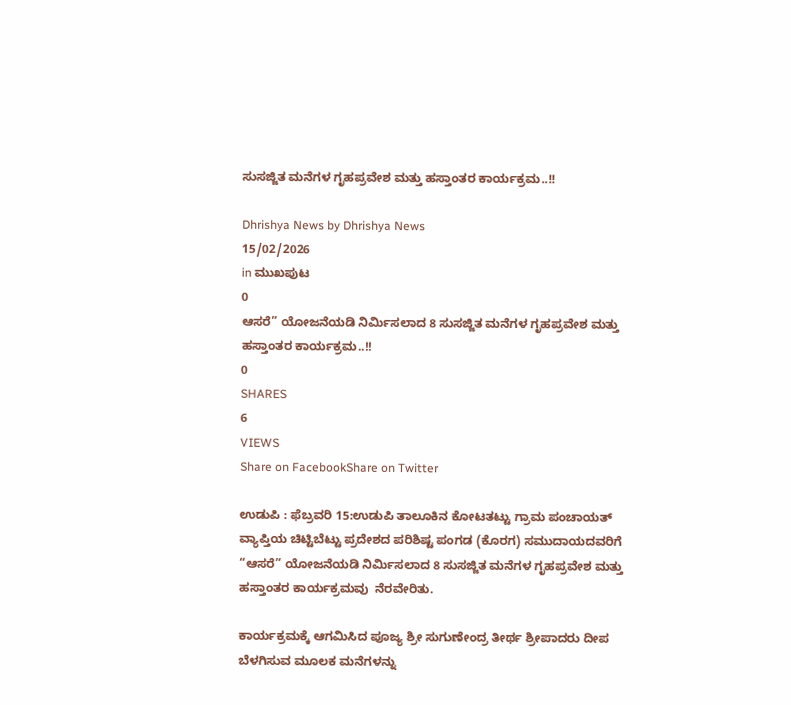ಸುಸಜ್ಜಿತ ಮನೆಗಳ ಗೃಹಪ್ರವೇಶ ಮತ್ತು ಹಸ್ತಾಂತರ ಕಾರ್ಯಕ್ರಮ..!!

Dhrishya News by Dhrishya News
15/02/2026
in ಮುಖಪುಟ
0
ಆಸರೆ” ಯೋಜನೆಯಡಿ ನಿರ್ಮಿಸಲಾದ 8 ಸುಸಜ್ಜಿತ ಮನೆಗಳ ಗೃಹಪ್ರವೇಶ ಮತ್ತು ಹಸ್ತಾಂತರ ಕಾರ್ಯಕ್ರಮ..!!
0
SHARES
6
VIEWS
Share on FacebookShare on Twitter

ಉಡುಪಿ : ಫೆಬ್ರವರಿ 15:ಉಡುಪಿ ತಾಲೂಕಿನ ಕೋಟತಟ್ಟು ಗ್ರಾಮ ಪಂಚಾಯತ್ ವ್ಯಾಪ್ತಿಯ ಚಿಟ್ಟಿಬೆಟ್ಟು ಪ್ರದೇಶದ ಪರಿಶಿಷ್ಟ ಪಂಗಡ (ಕೊರಗ) ಸಮುದಾಯದವರಿಗೆ “ಆಸರೆ” ಯೋಜನೆಯಡಿ ನಿರ್ಮಿಸಲಾದ 8 ಸುಸಜ್ಜಿತ ಮನೆಗಳ ಗೃಹಪ್ರವೇಶ ಮತ್ತು ಹಸ್ತಾಂತರ ಕಾರ್ಯಕ್ರಮವು  ನೆರವೇರಿತು.

ಕಾರ್ಯಕ್ರಮಕ್ಕೆ ಆಗಮಿಸಿದ ಪೂಜ್ಯ ಶ್ರೀ ಸುಗುಣೇಂದ್ರ ತೀರ್ಥ ಶ್ರೀಪಾದರು ದೀಪ ಬೆಳಗಿಸುವ ಮೂಲಕ ಮನೆಗಳನ್ನು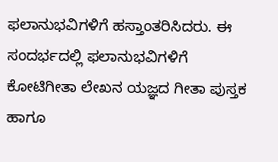ಫಲಾನುಭವಿಗಳಿಗೆ ಹಸ್ತಾಂತರಿಸಿದರು. ಈ ಸಂದರ್ಭದಲ್ಲಿ ಫಲಾನುಭವಿಗಳಿಗೆ ಕೋಟಿಗೀತಾ ಲೇಖನ ಯಜ್ಞದ ಗೀತಾ ಪುಸ್ತಕ ಹಾಗೂ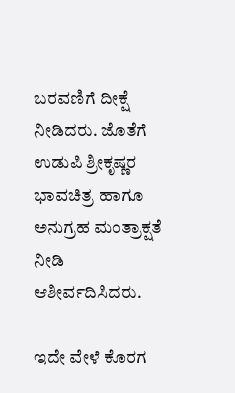ಬರವಣಿಗೆ ದೀಕ್ಷೆ ನೀಡಿದರು. ಜೊತೆಗೆ ಉಡುಪಿ ಶ್ರೀಕೃಷ್ಣರ ಭಾವಚಿತ್ರ ಹಾಗೂ ಅನುಗ್ರಹ ಮಂತ್ರಾಕ್ಷತೆ ನೀಡಿ ಆಶೀರ್ವದಿಸಿದರು.

ಇದೇ ವೇಳೆ ಕೊರಗ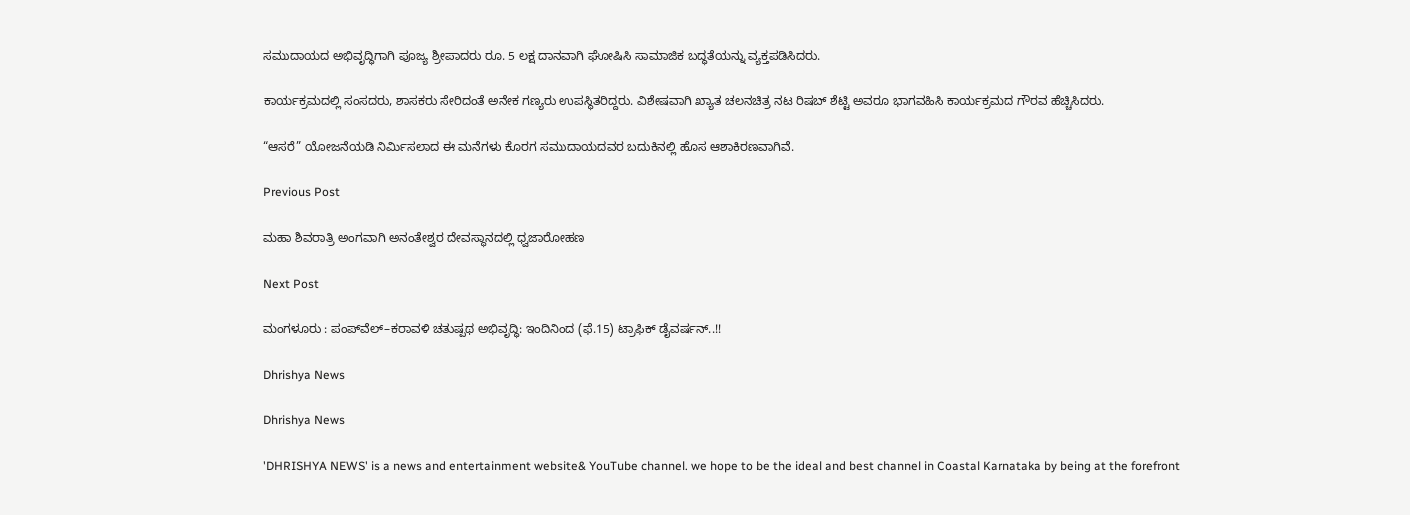ಸಮುದಾಯದ ಅಭಿವೃದ್ಧಿಗಾಗಿ ಪೂಜ್ಯ ಶ್ರೀಪಾದರು ರೂ. 5 ಲಕ್ಷ ದಾನವಾಗಿ ಘೋಷಿಸಿ ಸಾಮಾಜಿಕ ಬದ್ಧತೆಯನ್ನು ವ್ಯಕ್ತಪಡಿಸಿದರು.

ಕಾರ್ಯಕ್ರಮದಲ್ಲಿ ಸಂಸದರು, ಶಾಸಕರು ಸೇರಿದಂತೆ ಅನೇಕ ಗಣ್ಯರು ಉಪಸ್ಥಿತರಿದ್ದರು. ವಿಶೇಷವಾಗಿ ಖ್ಯಾತ ಚಲನಚಿತ್ರ ನಟ ರಿಷಬ್ ಶೆಟ್ಟಿ ಅವರೂ ಭಾಗವಹಿಸಿ ಕಾರ್ಯಕ್ರಮದ ಗೌರವ ಹೆಚ್ಚಿಸಿದರು.

“ಆಸರೆ” ಯೋಜನೆಯಡಿ ನಿರ್ಮಿಸಲಾದ ಈ ಮನೆಗಳು ಕೊರಗ ಸಮುದಾಯದವರ ಬದುಕಿನಲ್ಲಿ ಹೊಸ ಆಶಾಕಿರಣವಾಗಿವೆ.

Previous Post

ಮಹಾ ಶಿವರಾತ್ರಿ ಅಂಗವಾಗಿ ಅನಂತೇಶ್ವರ ದೇವಸ್ಥಾನದಲ್ಲಿ ಧ್ವಜಾರೋಹಣ

Next Post

ಮಂಗಳೂರು : ಪಂಪ್‌ವೆಲ್–ಕರಾವಳಿ ಚತುಷ್ಪಥ ಅಭಿವೃದ್ಧಿ: ಇಂದಿನಿಂದ (ಫೆ.15) ಟ್ರಾಫಿಕ್ ಡೈವರ್ಷನ್..!!

Dhrishya News

Dhrishya News

'DHRISHYA NEWS' is a news and entertainment website& YouTube channel. we hope to be the ideal and best channel in Coastal Karnataka by being at the forefront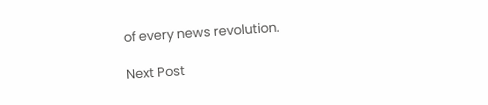of every news revolution.

Next Post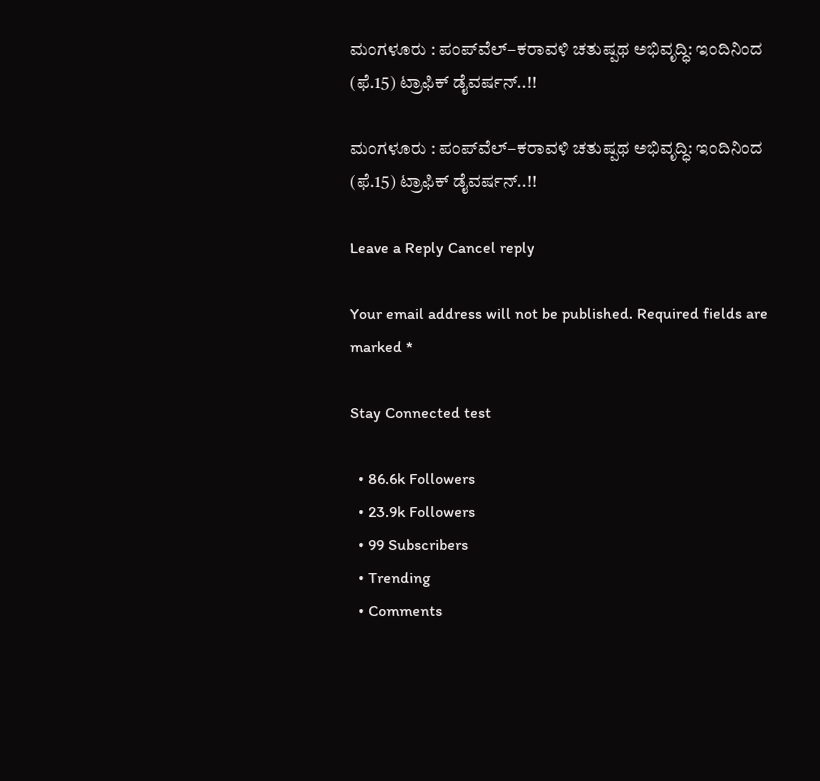ಮಂಗಳೂರು : ಪಂಪ್‌ವೆಲ್–ಕರಾವಳಿ ಚತುಷ್ಪಥ ಅಭಿವೃದ್ಧಿ: ಇಂದಿನಿಂದ (ಫೆ.15) ಟ್ರಾಫಿಕ್ ಡೈವರ್ಷನ್..!!

ಮಂಗಳೂರು : ಪಂಪ್‌ವೆಲ್–ಕರಾವಳಿ ಚತುಷ್ಪಥ ಅಭಿವೃದ್ಧಿ: ಇಂದಿನಿಂದ (ಫೆ.15) ಟ್ರಾಫಿಕ್ ಡೈವರ್ಷನ್..!!

Leave a Reply Cancel reply

Your email address will not be published. Required fields are marked *

Stay Connected test

  • 86.6k Followers
  • 23.9k Followers
  • 99 Subscribers
  • Trending
  • Comments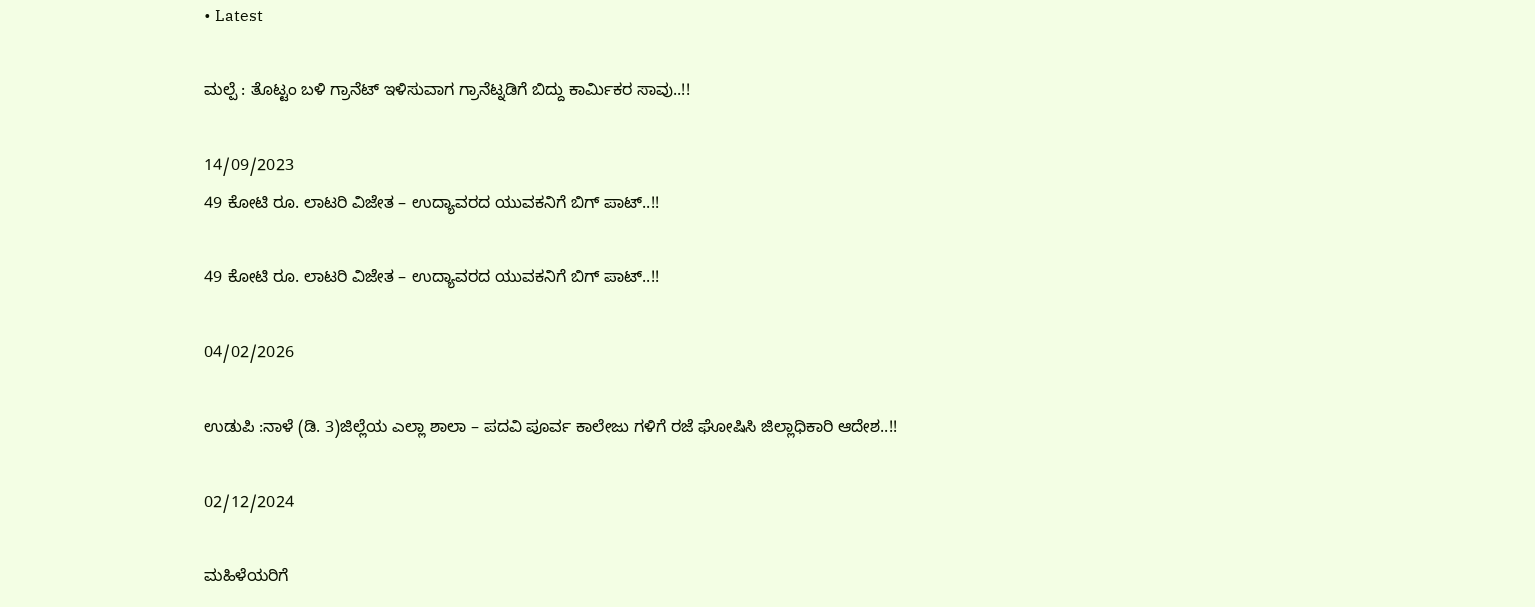• Latest

ಮಲ್ಪೆ : ತೊಟ್ಟಂ ಬಳಿ ಗ್ರಾನೆಟ್ ಇಳಿಸುವಾಗ ಗ್ರಾನೆಟ್ನಡಿಗೆ ಬಿದ್ದು ಕಾರ್ಮಿಕರ ಸಾವು..!!

14/09/2023
49 ಕೋಟಿ ರೂ. ಲಾಟರಿ ವಿಜೇತ – ಉದ್ಯಾವರದ ಯುವಕನಿಗೆ ಬಿಗ್ ಪಾಟ್..!!

49 ಕೋಟಿ ರೂ. ಲಾಟರಿ ವಿಜೇತ – ಉದ್ಯಾವರದ ಯುವಕನಿಗೆ ಬಿಗ್ ಪಾಟ್..!!

04/02/2026

ಉಡುಪಿ :ನಾಳೆ (ಡಿ. 3)ಜಿಲ್ಲೆಯ ಎಲ್ಲಾ ಶಾಲಾ – ಪದವಿ ಪೂರ್ವ ಕಾಲೇಜು ಗಳಿಗೆ ರಜೆ ಘೋಷಿಸಿ ಜಿಲ್ಲಾಧಿಕಾರಿ ಆದೇಶ..!!

02/12/2024

ಮಹಿಳೆಯರಿಗೆ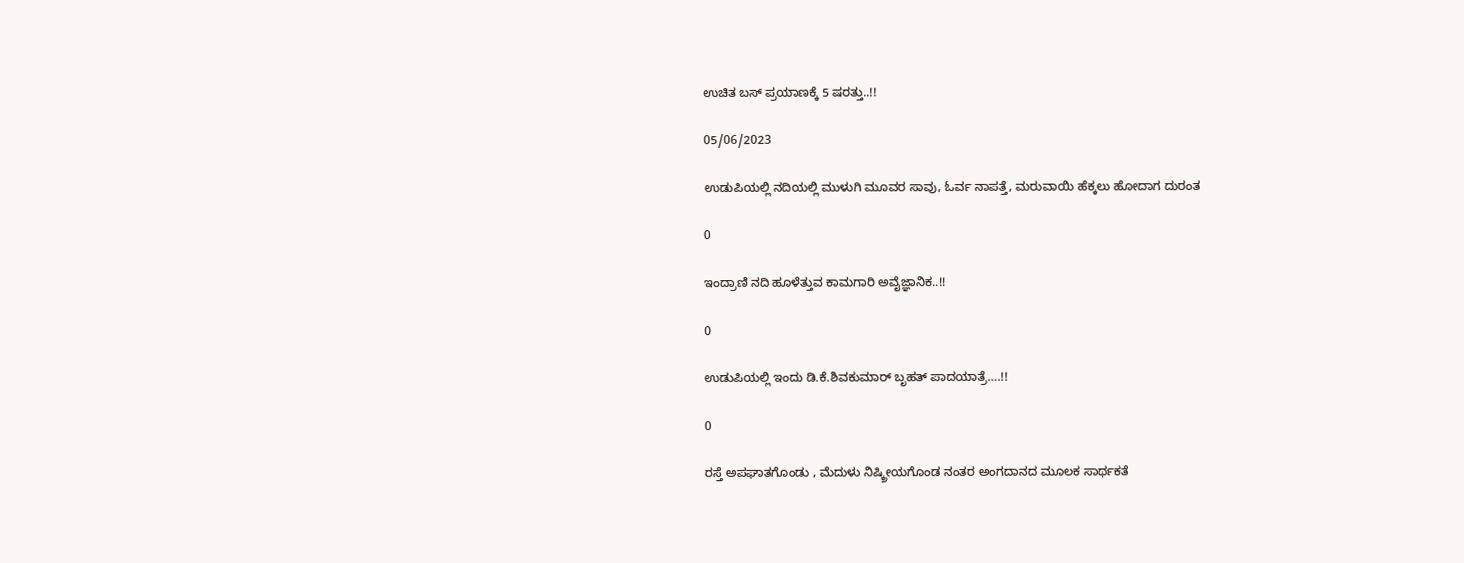ಉಚಿತ ಬಸ್ ಪ್ರಯಾಣಕ್ಕೆ 5 ಷರತ್ತು..!!

05/06/2023

ಉಡುಪಿಯಲ್ಲಿ ನದಿಯಲ್ಲಿ ಮುಳುಗಿ ಮೂವರ ಸಾವು, ಓರ್ವ ನಾಪತ್ತೆ, ಮರುವಾಯಿ ಹೆಕ್ಕಲು ಹೋದಾಗ ದುರಂತ

0

ಇಂದ್ರಾಣಿ ನದಿ ಹೂಳೆತ್ತುವ ಕಾಮಗಾರಿ ಅವೈಜ್ಞಾನಿಕ..!!

0

ಉಡುಪಿಯಲ್ಲಿ ಇಂದು ಡಿ.ಕೆ.ಶಿವಕುಮಾರ್‌ ಬೃಹತ್ ಪಾದಯಾತ್ರೆ….!!

0

ರಸ್ತೆ ಅಪಘಾತಗೊಂಡು , ಮೆದುಳು ನಿಷ್ಕ್ರೀಯಗೊಂಡ ನಂತರ ಅಂಗದಾನದ ಮೂಲಕ ಸಾರ್ಥಕತೆ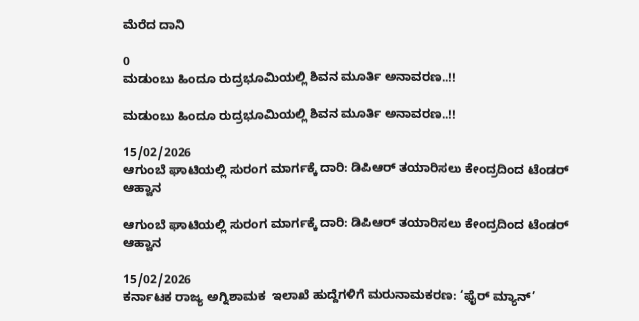ಮೆರೆದ ದಾನಿ

0
ಮಡುಂಬು ಹಿಂದೂ ರುದ್ರಭೂಮಿಯಲ್ಲಿ ಶಿವನ ಮೂರ್ತಿ ಅನಾವರಣ..!!

ಮಡುಂಬು ಹಿಂದೂ ರುದ್ರಭೂಮಿಯಲ್ಲಿ ಶಿವನ ಮೂರ್ತಿ ಅನಾವರಣ..!!

15/02/2026
ಆಗುಂಬೆ ಘಾಟಿಯಲ್ಲಿ ಸುರಂಗ ಮಾರ್ಗಕ್ಕೆ ದಾರಿ: ಡಿಪಿಆರ್ ತಯಾರಿಸಲು ಕೇಂದ್ರದಿಂದ ಟೆಂಡರ್ ಆಹ್ವಾನ

ಆಗುಂಬೆ ಘಾಟಿಯಲ್ಲಿ ಸುರಂಗ ಮಾರ್ಗಕ್ಕೆ ದಾರಿ: ಡಿಪಿಆರ್ ತಯಾರಿಸಲು ಕೇಂದ್ರದಿಂದ ಟೆಂಡರ್ ಆಹ್ವಾನ

15/02/2026
ಕರ್ನಾಟಕ ರಾಜ್ಯ ಅಗ್ನಿಶಾಮಕ  ಇಲಾಖೆ ಹುದ್ದೆಗಳಿಗೆ ಮರುನಾಮಕರಣ: ‘ಫೈರ್ ಮ್ಯಾನ್’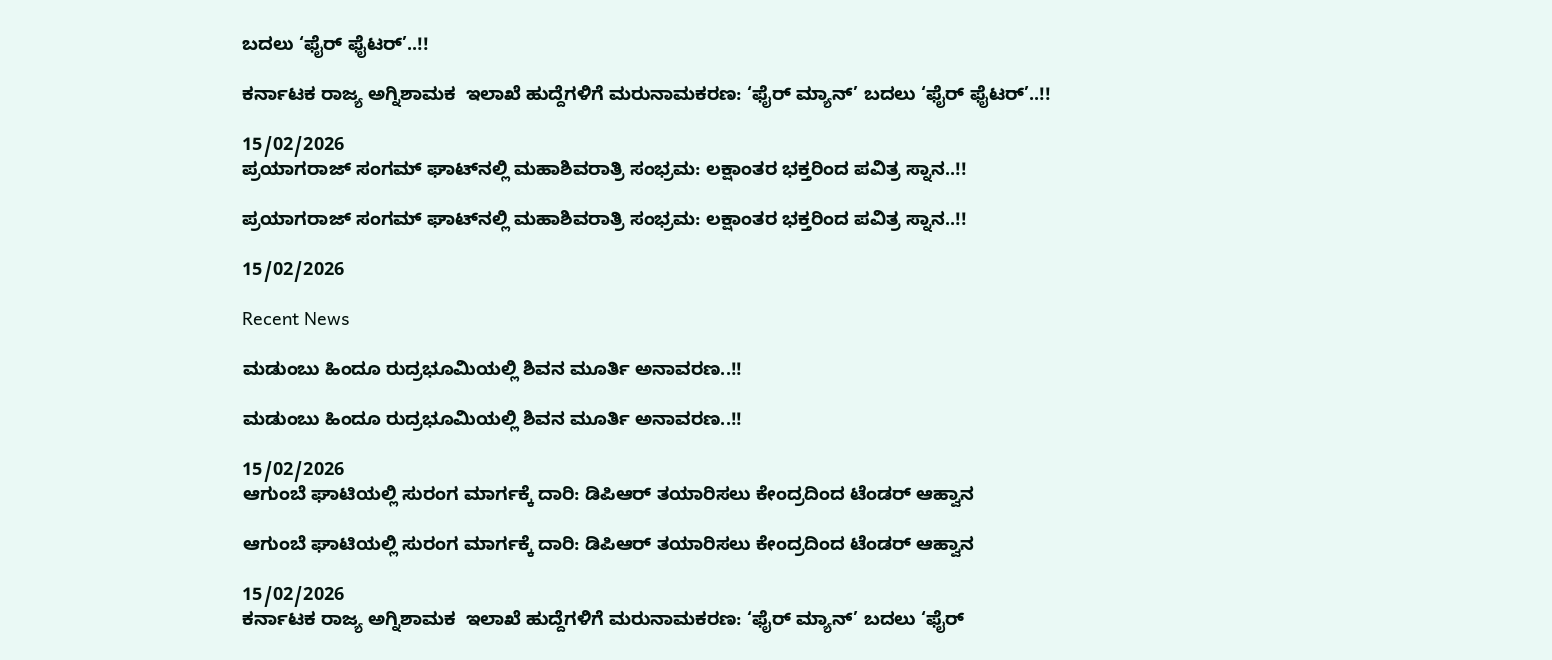ಬದಲು ‘ಫೈರ್ ಫೈಟರ್’..!!

ಕರ್ನಾಟಕ ರಾಜ್ಯ ಅಗ್ನಿಶಾಮಕ  ಇಲಾಖೆ ಹುದ್ದೆಗಳಿಗೆ ಮರುನಾಮಕರಣ: ‘ಫೈರ್ ಮ್ಯಾನ್’ ಬದಲು ‘ಫೈರ್ ಫೈಟರ್’..!!

15/02/2026
ಪ್ರಯಾಗರಾಜ್ ಸಂಗಮ್ ಘಾಟ್‌ನಲ್ಲಿ ಮಹಾಶಿವರಾತ್ರಿ ಸಂಭ್ರಮ: ಲಕ್ಷಾಂತರ ಭಕ್ತರಿಂದ ಪವಿತ್ರ ಸ್ನಾನ..!!

ಪ್ರಯಾಗರಾಜ್ ಸಂಗಮ್ ಘಾಟ್‌ನಲ್ಲಿ ಮಹಾಶಿವರಾತ್ರಿ ಸಂಭ್ರಮ: ಲಕ್ಷಾಂತರ ಭಕ್ತರಿಂದ ಪವಿತ್ರ ಸ್ನಾನ..!!

15/02/2026

Recent News

ಮಡುಂಬು ಹಿಂದೂ ರುದ್ರಭೂಮಿಯಲ್ಲಿ ಶಿವನ ಮೂರ್ತಿ ಅನಾವರಣ..!!

ಮಡುಂಬು ಹಿಂದೂ ರುದ್ರಭೂಮಿಯಲ್ಲಿ ಶಿವನ ಮೂರ್ತಿ ಅನಾವರಣ..!!

15/02/2026
ಆಗುಂಬೆ ಘಾಟಿಯಲ್ಲಿ ಸುರಂಗ ಮಾರ್ಗಕ್ಕೆ ದಾರಿ: ಡಿಪಿಆರ್ ತಯಾರಿಸಲು ಕೇಂದ್ರದಿಂದ ಟೆಂಡರ್ ಆಹ್ವಾನ

ಆಗುಂಬೆ ಘಾಟಿಯಲ್ಲಿ ಸುರಂಗ ಮಾರ್ಗಕ್ಕೆ ದಾರಿ: ಡಿಪಿಆರ್ ತಯಾರಿಸಲು ಕೇಂದ್ರದಿಂದ ಟೆಂಡರ್ ಆಹ್ವಾನ

15/02/2026
ಕರ್ನಾಟಕ ರಾಜ್ಯ ಅಗ್ನಿಶಾಮಕ  ಇಲಾಖೆ ಹುದ್ದೆಗಳಿಗೆ ಮರುನಾಮಕರಣ: ‘ಫೈರ್ ಮ್ಯಾನ್’ ಬದಲು ‘ಫೈರ್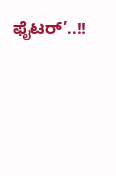ಫೈಟರ್’..!!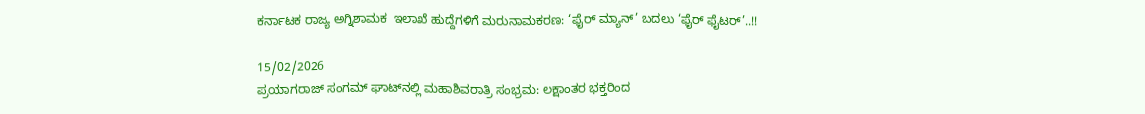ಕರ್ನಾಟಕ ರಾಜ್ಯ ಅಗ್ನಿಶಾಮಕ  ಇಲಾಖೆ ಹುದ್ದೆಗಳಿಗೆ ಮರುನಾಮಕರಣ: ‘ಫೈರ್ ಮ್ಯಾನ್’ ಬದಲು ‘ಫೈರ್ ಫೈಟರ್’..!!

15/02/2026
ಪ್ರಯಾಗರಾಜ್ ಸಂಗಮ್ ಘಾಟ್‌ನಲ್ಲಿ ಮಹಾಶಿವರಾತ್ರಿ ಸಂಭ್ರಮ: ಲಕ್ಷಾಂತರ ಭಕ್ತರಿಂದ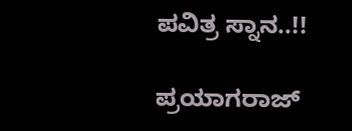ಪವಿತ್ರ ಸ್ನಾನ..!!

ಪ್ರಯಾಗರಾಜ್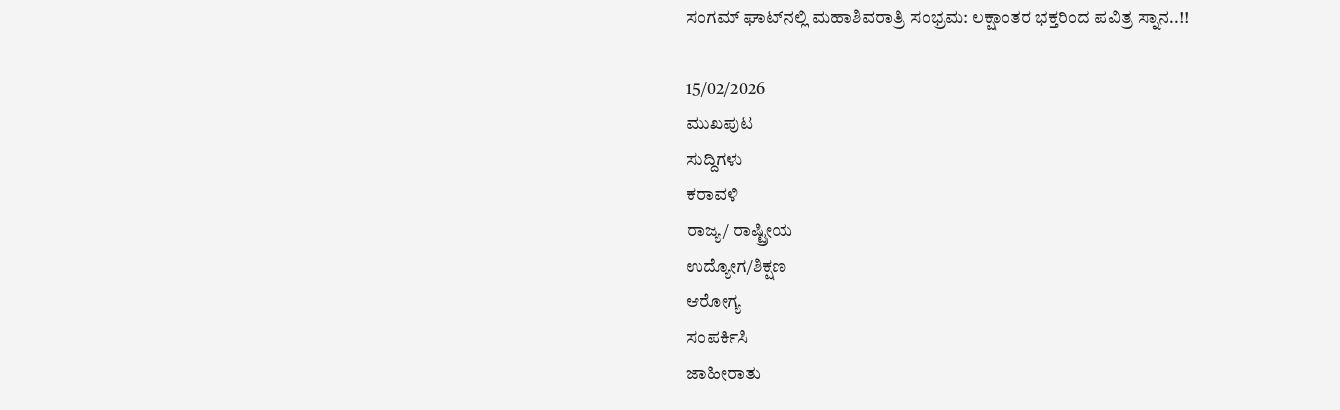ಸಂಗಮ್ ಘಾಟ್‌ನಲ್ಲಿ ಮಹಾಶಿವರಾತ್ರಿ ಸಂಭ್ರಮ: ಲಕ್ಷಾಂತರ ಭಕ್ತರಿಂದ ಪವಿತ್ರ ಸ್ನಾನ..!!

15/02/2026
ಮುಖಪುಟ
ಸುದ್ದಿಗಳು
ಕರಾವಳಿ
ರಾಜ್ಯ/ ರಾಷ್ಟ್ರೀಯ
ಉದ್ಯೋಗ/ಶಿಕ್ಷಣ
ಆರೋಗ್ಯ
ಸಂಪರ್ಕಿಸಿ
ಜಾಹೀರಾತು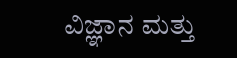ವಿಜ್ಞಾನ ಮತ್ತು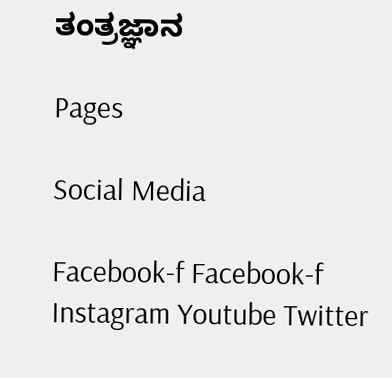ತಂತ್ರಜ್ಞಾನ

Pages

Social Media

Facebook-f Facebook-f Instagram Youtube Twitter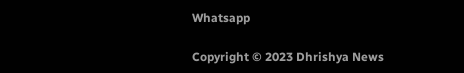Whatsapp

Copyright © 2023 Dhrishya News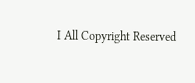I All Copyright Reserved